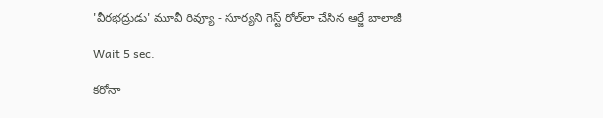'వీరభద్రుడు' మూవీ రివ్యూ - సూర్యని గెస్ట్ రోల్‌లా చేసిన ఆర్జే బాలాజీ

Wait 5 sec.

కరోనా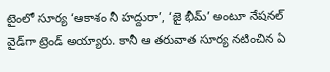టైంలో సూర్య ‘ఆకాశం నీ హద్దురా’, ‘జై భీమ్’ అంటూ నేషనల్ వైడ్‌గా ట్రెండ్ అయ్యారు. కానీ ఆ తరువాత సూర్య నటించిన ఏ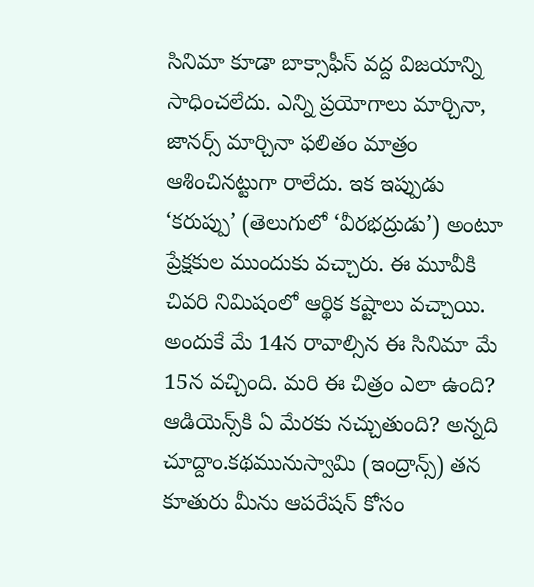సినిమా కూడా బాక్సాఫీస్ వద్ద విజయాన్ని సాధించలేదు. ఎన్ని ప్రయోగాలు మార్చినా, జానర్స్ మార్చినా ఫలితం మాత్రం ఆశించినట్టుగా రాలేదు. ఇక ఇప్పుడు ‘కరుప్పు’ (తెలుగులో ‘వీరభద్రుడు’) అంటూ ప్రేక్షకుల ముందుకు వచ్చారు. ఈ మూవీకి చివరి నిమిషంలో ఆర్థిక కష్టాలు వచ్చాయి. అందుకే మే 14న రావాల్సిన ఈ సినిమా మే 15న వచ్చింది. మరి ఈ చిత్రం ఎలా ఉంది? ఆడియెన్స్‌కి ఏ మేరకు నచ్చుతుంది? అన్నది చూద్దాం.కథమునుస్వామి (ఇంద్రాన్స్) తన కూతురు మీను ఆపరేషన్ కోసం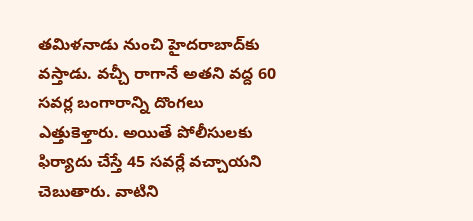తమిళనాడు నుంచి హైదరాబాద్‌కు వస్తాడు. వచ్చీ రాగానే అతని వద్ద 60 సవర్ల బంగారాన్ని దొంగలు ఎత్తుకెళ్తారు. అయితే పోలీసులకు ఫిర్యాదు చేస్తే 45 సవర్లే వచ్చాయని చెబుతారు. వాటిని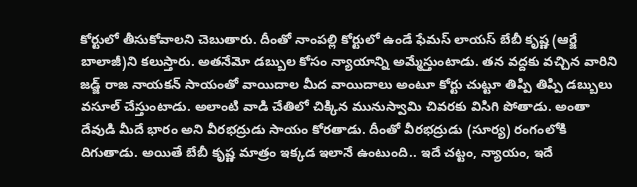కోర్టులో తీసుకోవాలని చెబుతారు. దీంతో నాంపల్లి కోర్టులో ఉండే ఫేమస్ లాయస్ బేబీ కృష్ణ (ఆర్జే బాలాజీ)ని కలుస్తారు. అతనేమో డబ్బుల కోసం న్యాయాన్ని అమ్మేస్తుంటాడు. తన వద్దకు వచ్చిన వారిని జడ్జ్ రాజ నాయకన్ సాయంతో వాయిదాల మీద వాయిదాలు అంటూ కోర్టు చుట్టూ తిప్పి తిప్పి డబ్బులు వసూల్ చేస్తుంటాడు. అలాంటి వాడి చేతిలో చిక్కిన మునుస్వామి చివరకు విసిగి పోతాడు. అంతా దేవుడి మీదే భారం అని వీరభద్రుడు సాయం కోరతాడు. దీంతో వీరభద్రుడు (సూర్య) రంగంలోకి దిగుతాడు. అయితే బేబీ కృష్ణ మాత్రం ఇక్కడ ఇలానే ఉంటుంది.. ఇదే చట్టం, న్యాయం, ఇదే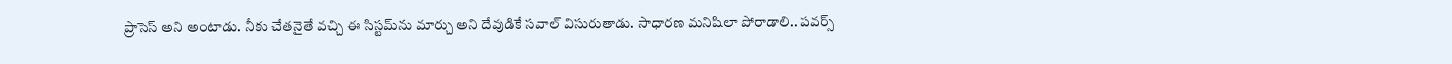ప్రాసెస్ అని అంటాడు. నీకు చేతనైతే వచ్చి ఈ సిస్టమ్‌ను మార్చు అని దేవుడికే సవాల్ విసురుతాడు. సాధారణ మనిషిలా పోరాడాలి.. పవర్స్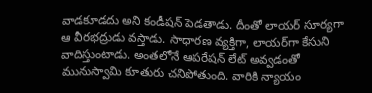వాడకూడదు అని కండీషన్ పెడతాడు. దీంతో లాయర్ సూర్యగా ఆ వీరభద్రుడు వస్తాడు. సాధారణ వ్యక్తిగా, లాయర్‌గా కేసుని వాదిస్తుంటాడు. అంతలోనే ఆపరేషన్ లేట్ అవ్వడంతో మునుస్వామి కూతురు చనిపోతుంది. వారికి న్యాయం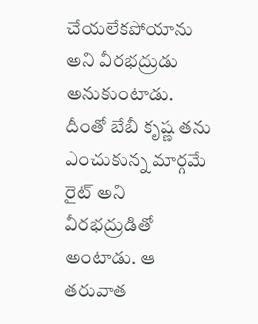చేయలేకపోయాను అని వీరభద్రుడు అనుకుంటాడు. దీంతో బేబీ కృష్ణ తను ఎంచుకున్న మార్గమే రైట్ అని వీరభద్రుడితో అంటాడు. ఆ తరువాత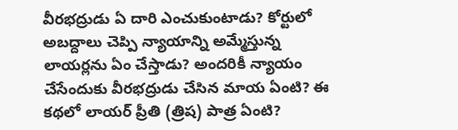వీరభద్రుడు ఏ దారి ఎంచుకుంటాడు? కోర్టులో అబద్దాలు చెప్పి న్యాయాన్ని అమ్మేస్తున్న లాయర్లను ఏం చేస్తాడు? అందరికీ న్యాయం చేసేందుకు వీరభద్రుడు చేసిన మాయ ఏంటి? ఈ కథలో లాయర్ ప్రీతి (త్రిష) పాత్ర ఏంటి?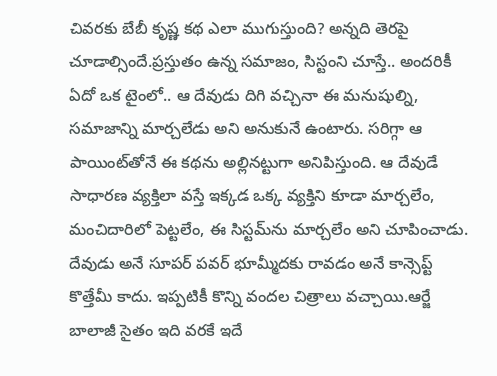చివరకు బేబీ కృష్ణ కథ ఎలా ముగుస్తుంది? అన్నది తెరపై చూడాల్సిందే.ప్రస్తుతం ఉన్న సమాజం, సిస్టంని చూస్తే.. అందరికీ ఏదో ఒక టైంలో.. ఆ దేవుడు దిగి వచ్చినా ఈ మనుషుల్ని, సమాజాన్ని మార్చలేడు అని అనుకునే ఉంటారు. సరిగ్గా ఆ పాయింట్‌తోనే ఈ కథను అల్లినట్టుగా అనిపిస్తుంది. ఆ దేవుడే సాధారణ వ్యక్తిలా వస్తే ఇక్కడ ఒక్క వ్యక్తిని కూడా మార్చలేం, మంచిదారిలో పెట్టలేం, ఈ సిస్టమ్‌ను మార్చలేం అని చూపించాడు. దేవుడు అనే సూపర్ పవర్ భూమ్మీదకు రావడం అనే కాన్సెప్ట్ కొత్తేమీ కాదు. ఇప్పటికీ కొన్ని వందల చిత్రాలు వచ్చాయి.ఆర్జే బాలాజీ సైతం ఇది వరకే ఇదే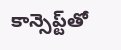కాన్సెప్ట్‌తో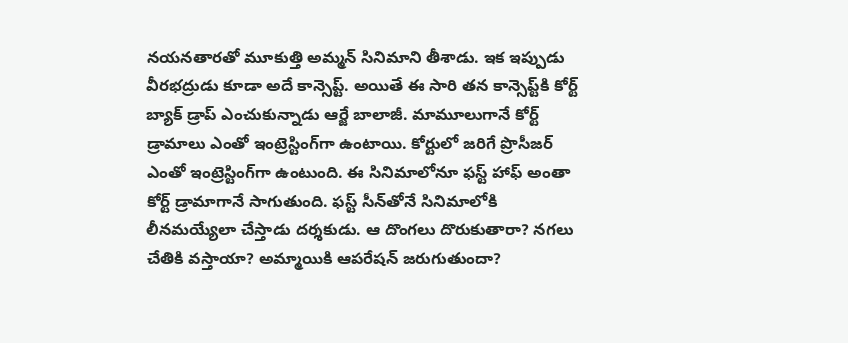నయనతారతో మూకుత్తి అమ్మన్ సినిమాని తీశాడు. ఇక ఇప్పుడు వీరభద్రుడు కూడా అదే కాన్సెప్ట్. అయితే ఈ సారి తన కాన్సెప్ట్‌కి కోర్ట్ బ్యాక్ డ్రాప్ ఎంచుకున్నాడు ఆర్జే బాలాజీ. మామూలుగానే కోర్ట్ డ్రామాలు ఎంతో ఇంట్రెస్టింగ్‌గా ఉంటాయి. కోర్టులో జరిగే ప్రొసీజర్ ఎంతో ఇంట్రెస్టింగ్‌గా ఉంటుంది. ఈ సినిమాలోనూ ఫస్ట్ హాఫ్ అంతా కోర్ట్ డ్రామాగానే సాగుతుంది. ఫస్ట్ సీన్‌తోనే సినిమాలోకి లీనమయ్యేలా చేస్తాడు దర్శకుడు. ఆ దొంగలు దొరుకుతారా? నగలు చేతికి వస్తాయా? అమ్మాయికి ఆపరేషన్ జరుగుతుందా?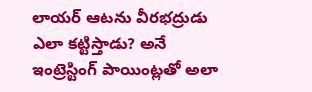లాయర్ ఆటను వీరభద్రుడు ఎలా కట్టిస్తాడు? అనే ఇంట్రెస్టింగ్ పాయింట్లతో అలా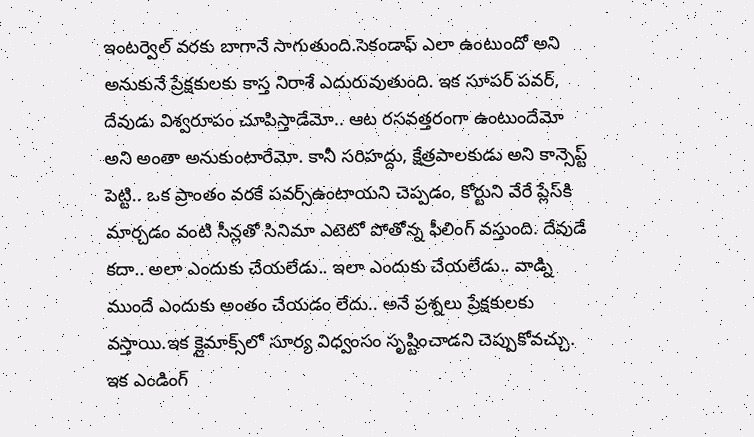ఇంటర్వెల్ వరకు బాగానే సాగుతుంది.సెకండాఫ్‌ ఎలా ఉంటుందో అని అనుకునే ప్రేక్షకులకు కాస్త నిరాశే ఎదురువుతుంది. ఇక సూపర్ పవర్, దేవుడు విశ్వరూపం చూపిస్తాడేమో.. ఆట రసవత్తరంగా ఉంటుందేమో అని అంతా అనుకుంటారేమో. కానీ సరిహద్దు, క్షేత్రపాలకుడు అని కాన్సెప్ట్ పెట్టి.. ఒక ప్రాంతం వరకే పవర్స్ఉంటాయని చెప్పడం, కోర్టుని వేరే ప్లేస్‌కి మార్చడం వంటి సీన్లతో సినిమా ఎటెటో పోతోన్న ఫీలింగ్ వస్తుంది. దేవుడే కదా.. అలా ఎందుకు చేయలేడు.. ఇలా ఎందుకు చేయలేడు.. వాడ్ని ముందే ఎందుకు అంతం చేయడం లేదు.. అనే ప్రశ్నలు ప్రేక్షకులకు వస్తాయి.ఇక క్లైమాక్స్‌లో సూర్య విధ్వంసం సృష్టించాడని చెప్పుకోవచ్చు. ఇక ఎండింగ్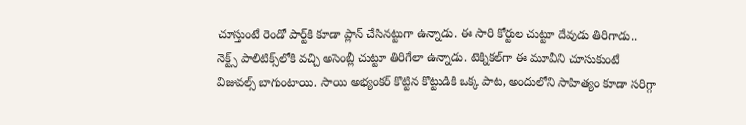చూస్తుంటే రెండో పార్ట్‌కి కూడా ప్లాన్ చేసినట్టుగా ఉన్నాడు. ఈ సారి కోర్టుల చుట్టూ దేవుడు తిరిగాడు.. నెక్ట్స్ పాలిటిక్స్‌లోకి వచ్చి అసెంబ్లీ చుట్టూ తిరిగేలా ఉన్నాడు. టెక్నికల్‌గా ఈ మూవీని చూసుకుంటే విజువల్స్ బాగుంటాయి. సాయి అభ్యంకర్ కొట్టిన కొట్టుడికి ఒక్క పాట, అందులోని సాహిత్యం కూడా సరిగ్గా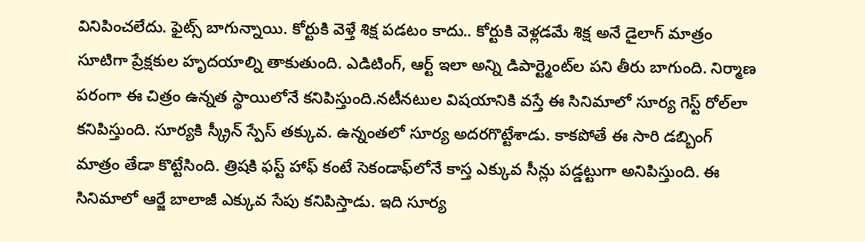వినిపించలేదు. ఫైట్స్ బాగున్నాయి. కోర్టుకి వెళ్తే శిక్ష పడటం కాదు.. కోర్టుకి వెళ్లడమే శిక్ష అనే డైలాగ్ మాత్రం సూటిగా ప్రేక్షకుల హృదయాల్ని తాకుతుంది. ఎడిటింగ్, ఆర్ట్ ఇలా అన్ని డిపార్ట్మెంట్‌ల పని తీరు బాగుంది. నిర్మాణ పరంగా ఈ చిత్రం ఉన్నత స్థాయిలోనే కనిపిస్తుంది.నటీనటుల విషయానికి వస్తే ఈ సినిమాలో సూర్య గెస్ట్ రోల్‌లా కనిపిస్తుంది. సూర్యకి స్క్రీన్ స్పేస్ తక్కువ. ఉన్నంతలో సూర్య అదరగొట్టేశాడు. కాకపోతే ఈ సారి డబ్బింగ్ మాత్రం తేడా కొట్టేసింది. త్రిషకి ఫస్ట్ హాఫ్ కంటే సెకండాఫ్‌లోనే కాస్త ఎక్కువ సీన్లు పడ్డట్టుగా అనిపిస్తుంది. ఈ సినిమాలో ఆర్జే బాలాజీ ఎక్కువ సేపు కనిపిస్తాడు. ఇది సూర్య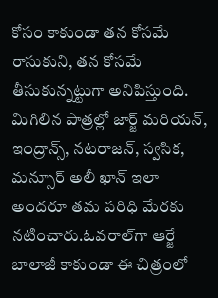కోసం కాకుండా తన కోసమే రాసుకుని, తన కోసమే తీసుకున్నట్టుగా అనిపిస్తుంది. మిగిలిన పాత్రల్లో జార్జ్ మరియన్, ఇంద్రాన్స్, నటరాజన్, స్వసిక, మన్సూర్ అలీ ఖాన్ ఇలా అందరూ తమ పరిధి మేరకు నటించారు.ఓవరాల్‌గా ఆర్జే బాలాజీ కాకుండా ఈ చిత్రంలో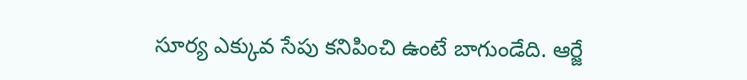సూర్య ఎక్కువ సేపు కనిపించి ఉంటే బాగుండేది. ఆర్జే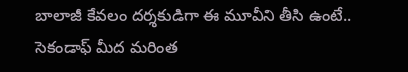బాలాజీ కేవలం దర్శకుడిగా ఈ మూవీని తీసి ఉంటే.. సెకండాఫ్ మీద మరింత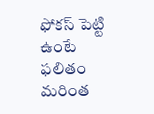ఫోకస్ పెట్టి ఉంటే ఫలితం మరింత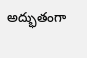అద్భుతంగా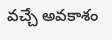వచ్చే అవకాశం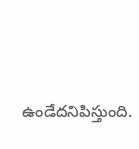ఉండేదనిపిస్తుంది.